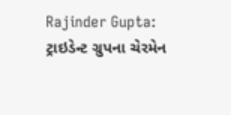Rajinder Gupta: ટ્રાઇડેન્ટ ગ્રુપના ચેરમેન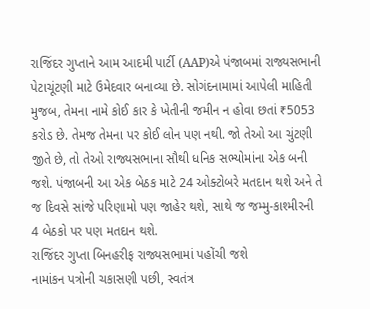રાજિંદર ગુપ્તાને આમ આદમી પાર્ટી (AAP)એ પંજાબમાં રાજ્યસભાની પેટાચૂંટણી માટે ઉમેદવાર બનાવ્યા છે. સોગંદનામામાં આપેલી માહિતી મુજબ, તેમના નામે કોઈ કાર કે ખેતીની જમીન ન હોવા છતાં ₹5053 કરોડ છે. તેમજ તેમના પર કોઈ લોન પણ નથી. જો તેઓ આ ચુંટણી જીતે છે, તો તેઓ રાજ્યસભાના સૌથી ધનિક સભ્યોમાંના એક બની જશે. પંજાબની આ એક બેઠક માટે 24 ઓક્ટોબરે મતદાન થશે અને તે જ દિવસે સાંજે પરિણામો પણ જાહેર થશે, સાથે જ જમ્મુ-કાશ્મીરની 4 બેઠકો પર પણ મતદાન થશે.
રાજિંદર ગુપ્તા બિનહરીફ રાજ્યસભામાં પહોંચી જશે
નામાંકન પત્રોની ચકાસણી પછી, સ્વતંત્ર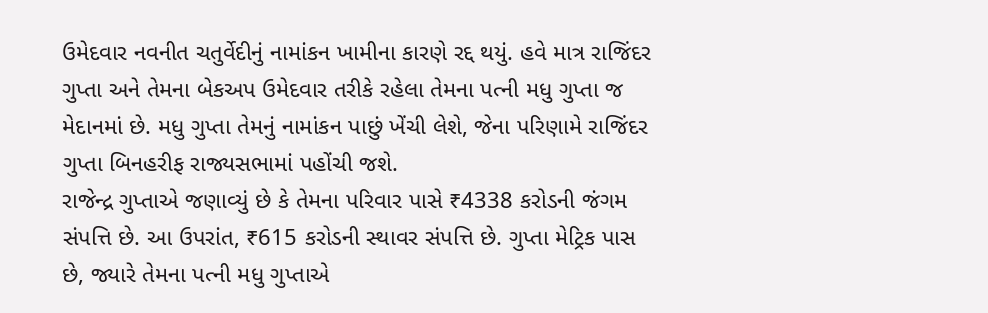ઉમેદવાર નવનીત ચતુર્વેદીનું નામાંકન ખામીના કારણે રદ્દ થયું. હવે માત્ર રાજિંદર ગુપ્તા અને તેમના બેકઅપ ઉમેદવાર તરીકે રહેલા તેમના પત્ની મધુ ગુપ્તા જ મેદાનમાં છે. મધુ ગુપ્તા તેમનું નામાંકન પાછું ખેંચી લેશે, જેના પરિણામે રાજિંદર ગુપ્તા બિનહરીફ રાજ્યસભામાં પહોંચી જશે.
રાજેન્દ્ર ગુપ્તાએ જણાવ્યું છે કે તેમના પરિવાર પાસે ₹4338 કરોડની જંગમ સંપત્તિ છે. આ ઉપરાંત, ₹615 કરોડની સ્થાવર સંપત્તિ છે. ગુપ્તા મેટ્રિક પાસ છે, જ્યારે તેમના પત્ની મધુ ગુપ્તાએ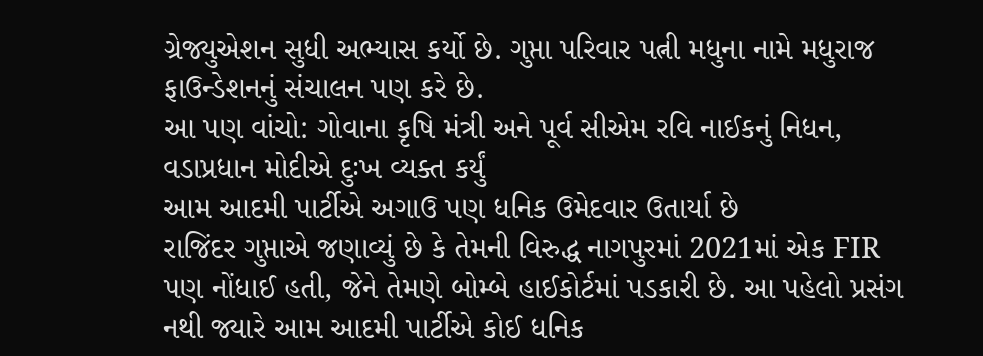ગ્રેજ્યુએશન સુધી અભ્યાસ કર્યો છે. ગુપ્તા પરિવાર પત્ની મધુના નામે મધુરાજ ફાઉન્ડેશનનું સંચાલન પણ કરે છે.
આ પણ વાંચો: ગોવાના કૃષિ મંત્રી અને પૂર્વ સીએમ રવિ નાઈકનું નિધન, વડાપ્રધાન મોદીએ દુઃખ વ્યક્ત કર્યું
આમ આદમી પાર્ટીએ અગાઉ પણ ધનિક ઉમેદવાર ઉતાર્યા છે
રાજિંદર ગુપ્તાએ જણાવ્યું છે કે તેમની વિરુદ્ધ નાગપુરમાં 2021માં એક FIR પણ નોંધાઈ હતી, જેને તેમણે બોમ્બે હાઈકોર્ટમાં પડકારી છે. આ પહેલો પ્રસંગ નથી જ્યારે આમ આદમી પાર્ટીએ કોઈ ધનિક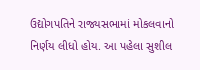ઉદ્યોગપતિને રાજ્યસભામાં મોકલવાનો નિર્ણય લીધો હોય. આ પહેલા સુશીલ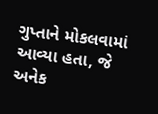ગુપ્તાને મોકલવામાં આવ્યા હતા, જે અનેક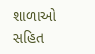શાળાઓ સહિત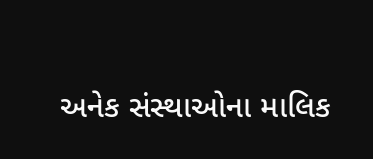અનેક સંસ્થાઓના માલિક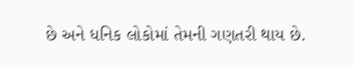છે અને ધનિક લોકોમાં તેમની ગણતરી થાય છે.